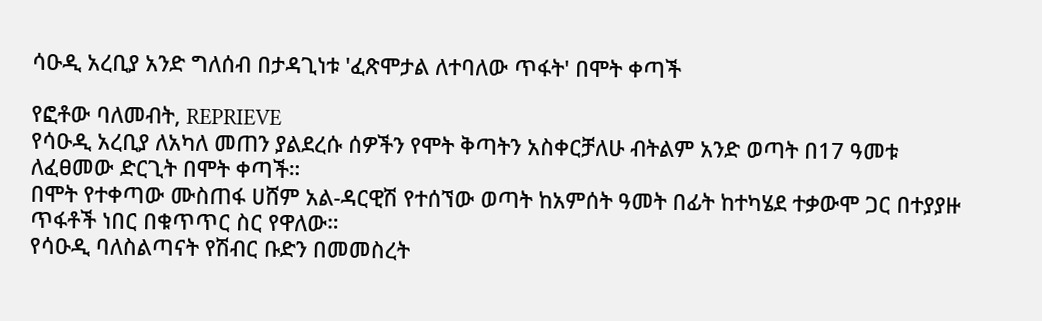ሳዑዲ አረቢያ አንድ ግለሰብ በታዳጊነቱ 'ፈጽሞታል ለተባለው ጥፋት' በሞት ቀጣች

የፎቶው ባለመብት, REPRIEVE
የሳዑዲ አረቢያ ለአካለ መጠን ያልደረሱ ሰዎችን የሞት ቅጣትን አስቀርቻለሁ ብትልም አንድ ወጣት በ17 ዓመቱ ለፈፀመው ድርጊት በሞት ቀጣች።
በሞት የተቀጣው ሙስጠፋ ሀሸም አል-ዳርዊሽ የተሰኘው ወጣት ከአምሰት ዓመት በፊት ከተካሄደ ተቃውሞ ጋር በተያያዙ ጥፋቶች ነበር በቁጥጥር ስር የዋለው።
የሳዑዲ ባለስልጣናት የሽብር ቡድን በመመስረት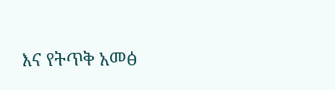እና የትጥቅ አመፅ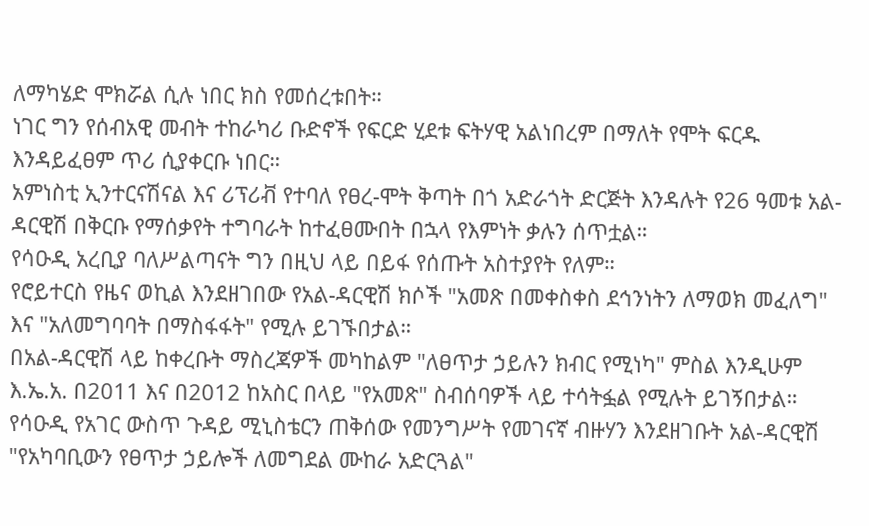ለማካሄድ ሞክሯል ሲሉ ነበር ክስ የመሰረቱበት።
ነገር ግን የሰብአዊ መብት ተከራካሪ ቡድኖች የፍርድ ሂደቱ ፍትሃዊ አልነበረም በማለት የሞት ፍርዱ እንዳይፈፀም ጥሪ ሲያቀርቡ ነበር።
አምነስቲ ኢንተርናሽናል እና ሪፕሪቭ የተባለ የፀረ-ሞት ቅጣት በጎ አድራጎት ድርጅት እንዳሉት የ26 ዓመቱ አል-ዳርዊሽ በቅርቡ የማሰቃየት ተግባራት ከተፈፀሙበት በኋላ የእምነት ቃሉን ሰጥቷል።
የሳዑዲ አረቢያ ባለሥልጣናት ግን በዚህ ላይ በይፋ የሰጡት አስተያየት የለም።
የሮይተርስ የዜና ወኪል እንደዘገበው የአል-ዳርዊሽ ክሶች "አመጽ በመቀስቀስ ደኅንነትን ለማወክ መፈለግ" እና "አለመግባባት በማስፋፋት" የሚሉ ይገኙበታል።
በአል-ዳርዊሽ ላይ ከቀረቡት ማስረጃዎች መካከልም "ለፀጥታ ኃይሉን ክብር የሚነካ" ምስል እንዲሁም እ.ኤ.አ. በ2011 እና በ2012 ከአስር በላይ "የአመጽ" ስብሰባዎች ላይ ተሳትፏል የሚሉት ይገኝበታል።
የሳዑዲ የአገር ውስጥ ጉዳይ ሚኒስቴርን ጠቅሰው የመንግሥት የመገናኛ ብዙሃን እንደዘገቡት አል-ዳርዊሽ "የአካባቢውን የፀጥታ ኃይሎች ለመግደል ሙከራ አድርጓል"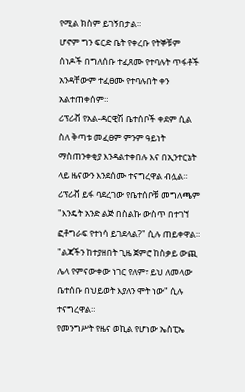የሚል ክስም ይገኝበታል።
ሆኖም ግን ፍርድ ቤት የቀረቡ የትኞቹም ሰነዶች በግለሰቡ ተፈጸሙ የተባሉት ጥፋቶች አንዳቸውም ተፈፀሙ የተባሉበት ቀን አልተጠቀሰም።
ሪፕሪቭ የአል-ዳርዊሽ ቤተሰቦች ቀደም ሲል ስለ ቅጣቱ መፈፀም ምንም ዓይነት ማስጠንቀቂያ እንዳልተቀበሉ እና በኢንተርኔት ላይ ዜናውን እንደሰሙ ተናግረዋል ብሏል።
ሪፕሪቭ ይፋ ባደረገው የቤተሰቦቹ መግለጫም "እንዴት አንድ ልጅ በስልኩ ውስጥ በተገኘ ፎቶግራፍ የተነሳ ይገደላል?" ሲሉ ጠይቀዋል።
"ልጃችን ከተያዘበት ጊዜ ጀምሮ ከስቃይ ውጪ ሌላ የምናውቀው ነገር የለም፣ ይህ ለመላው ቤተሰቡ በህይወት እያለን ሞት ነው" ሲሉ ተናግረዋል።
የመንግሥት የዜና ወኪል የሆነው ኤስፒኤ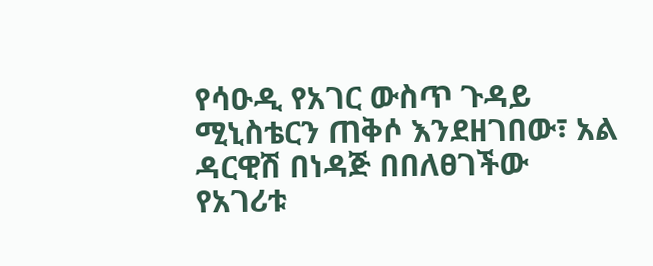የሳዑዲ የአገር ውስጥ ጉዳይ ሚኒስቴርን ጠቅሶ እንደዘገበው፣ አል ዳርዊሽ በነዳጅ በበለፀገችው የአገሪቱ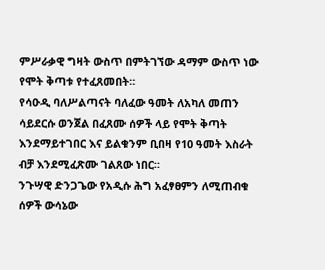ምሥራቃዊ ግዛት ውስጥ በምትገኘው ዳማም ውስጥ ነው የሞት ቅጣቱ የተፈጸመበት።
የሳዑዲ ባለሥልጣናት ባለፈው ዓመት ለአካለ መጠን ሳይደርሱ ወንጀል በፈጸሙ ሰዎች ላይ የሞት ቅጣት እንደማይተገበር እና ይልቁንም ቢበዛ የ10 ዓመት እስራት ብቻ እንደሚፈጽሙ ገልጸው ነበር።
ንጉሣዊ ድንጋጌው የአዲሱ ሕግ አፈፃፀምን ለሚጠብቁ ሰዎች ውሳኔው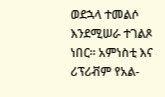ወደኋላ ተመልሶ እንደሚሠራ ተገልጾ ነበር። አምነስቲ እና ሪፕሪቭም የአል-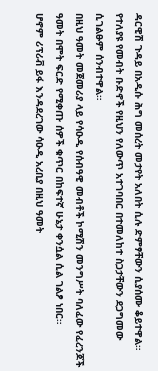ዳርዊሽ ጉዳይ በአዲሱ ሕግ መሰረት መታየት አለበት ሲሉ ድምፃቸውን ሲያሰሙ ቆይተዋል።
የተለያዩ የመብት ቡድኖች የዚህን የለውጥ አተገባበር በተመለከተ ስጋታቸውን ደጋግመው ሲገልፁም ሰንብተዋል።
በዚህ ዓመት መጀመሪያ ላይ የሳዑዲ የሰብዓዊ መብቶች ኮሚሽን መንግሥት ባለፈው የፈረንጆች ዓመት በሞት ፍርድ የሚቀጡ ሰዎች ቁጥር በከፍተኛ ሁኔታ ቀንሷል ሲል ገልፆ ነበር።
ሆኖም ሪፕሪቭ ይፋ እንዳደረገው ሳዑዲ አረቢያ በዚህ ዓመት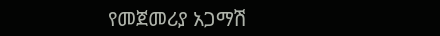የመጀመሪያ አጋማሽ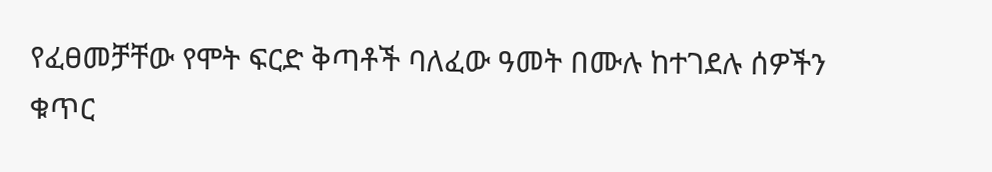የፈፀመቻቸው የሞት ፍርድ ቅጣቶች ባለፈው ዓመት በሙሉ ከተገደሉ ሰዎችን ቁጥር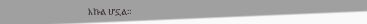እኩል ሆኗል።